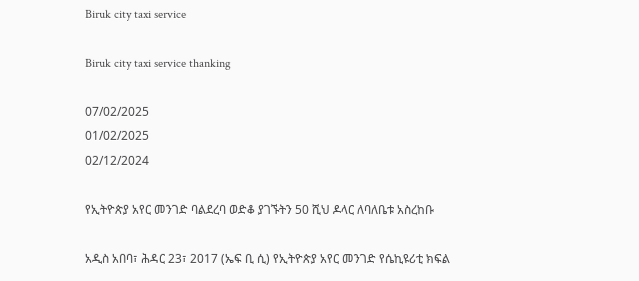Biruk city taxi service

Biruk city taxi service thanking

07/02/2025
01/02/2025
02/12/2024

የኢትዮጵያ አየር መንገድ ባልደረባ ወድቆ ያገኙትን 50 ሺህ ዶላር ለባለቤቱ አስረከቡ

አዲስ አበባ፣ ሕዳር 23፣ 2017 (ኤፍ ቢ ሲ) የኢትዮጵያ አየር መንገድ የሴኪዩሪቲ ክፍል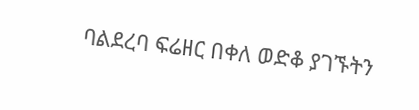ባልደረባ ፍሬዘር በቀለ ወድቆ ያገኙትን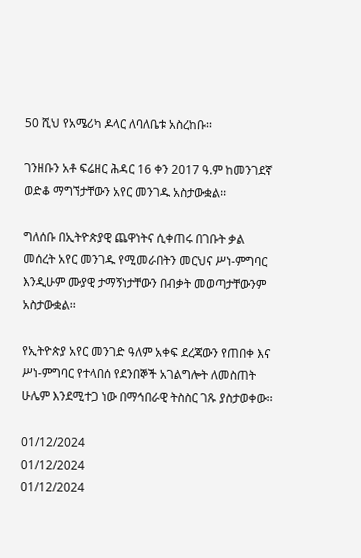50 ሺህ የአሜሪካ ዶላር ለባለቤቱ አስረከቡ፡፡

ገንዘቡን አቶ ፍሬዘር ሕዳር 16 ቀን 2017 ዓ.ም ከመንገደኛ ወድቆ ማግኘታቸውን አየር መንገዱ አስታውቋል፡፡

ግለሰቡ በኢትዮጵያዊ ጨዋነትና ሲቀጠሩ በገቡት ቃል መሰረት አየር መንገዱ የሚመራበትን መርህና ሥነ-ምግባር እንዲሁም ሙያዊ ታማኝነታቸውን በብቃት መወጣታቸውንም አስታውቋል፡፡

የኢትዮጵያ አየር መንገድ ዓለም አቀፍ ደረጃውን የጠበቀ እና ሥነ-ምግባር የተላበሰ የደንበኞች አገልግሎት ለመስጠት ሁሌም እንደሚተጋ ነው በማኅበራዊ ትስስር ገጹ ያስታወቀው፡፡

01/12/2024
01/12/2024
01/12/2024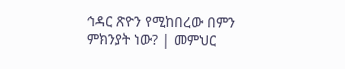ኅዳር ጽዮን የሚከበረው በምን ምክንያት ነው? | መምህር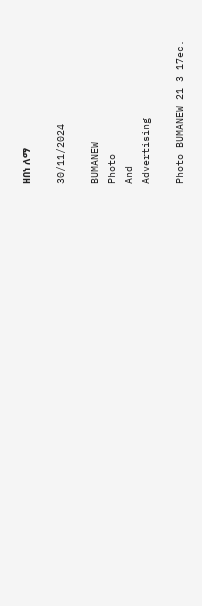ዘበነ ለማ

30/11/2024

BUMANEW
Photo
And
Advertising

Photo BUMANEW 21 3 17ec.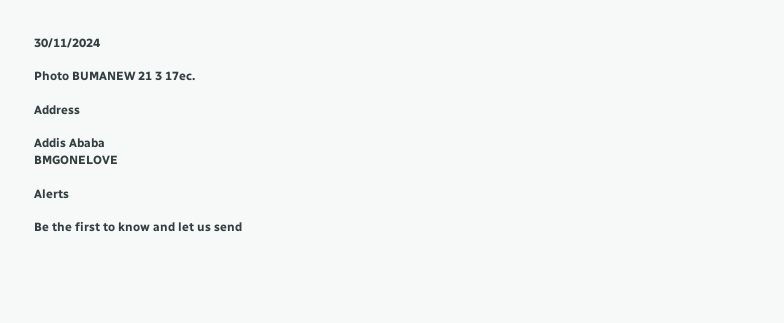30/11/2024

Photo BUMANEW 21 3 17ec.

Address

Addis Ababa
BMGONELOVE

Alerts

Be the first to know and let us send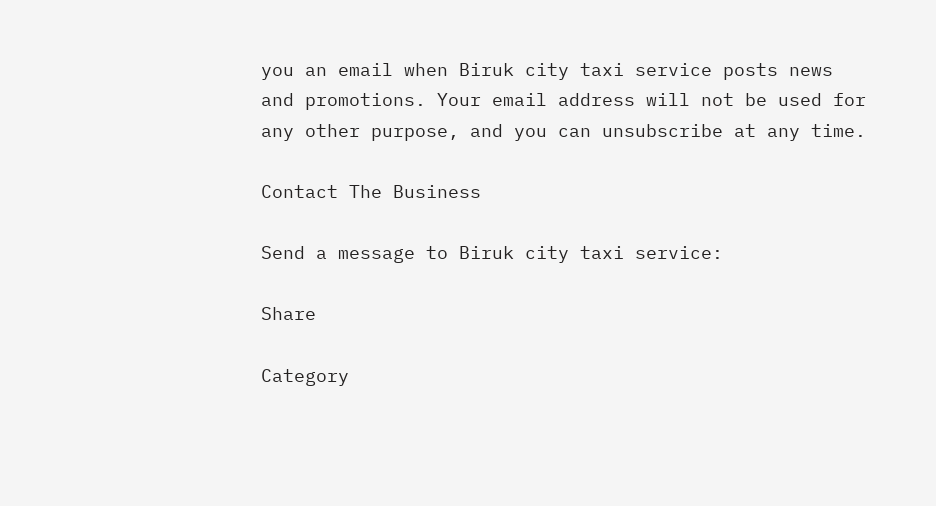you an email when Biruk city taxi service posts news and promotions. Your email address will not be used for any other purpose, and you can unsubscribe at any time.

Contact The Business

Send a message to Biruk city taxi service:

Share

Category